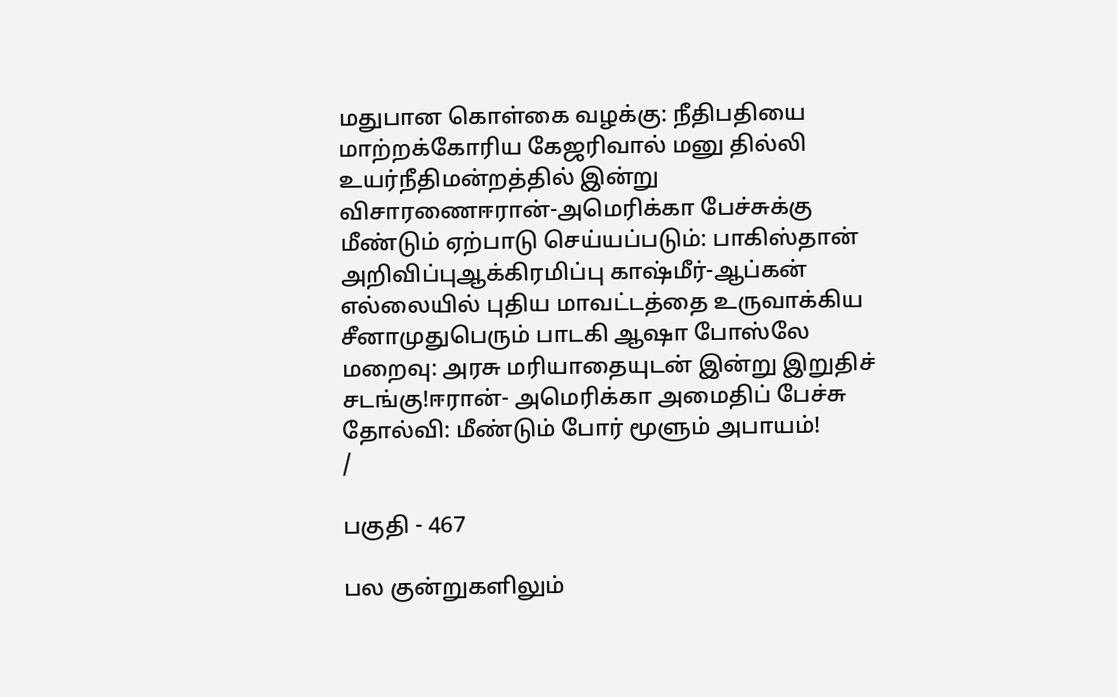மதுபான கொள்கை வழக்கு: நீதிபதியை மாற்றக்கோரிய கேஜரிவால் மனு தில்லி உயர்நீதிமன்றத்தில் இன்று விசாரணைஈரான்-அமெரிக்கா பேச்சுக்கு மீண்டும் ஏற்பாடு செய்யப்படும்: பாகிஸ்தான் அறிவிப்புஆக்கிரமிப்பு காஷ்மீர்-ஆப்கன் எல்லையில் புதிய மாவட்டத்தை உருவாக்கிய சீனாமுதுபெரும் பாடகி ஆஷா போஸ்லே மறைவு: அரசு மரியாதையுடன் இன்று இறுதிச் சடங்கு!ஈரான்- அமெரிக்கா அமைதிப் பேச்சு தோல்வி: மீண்டும் போர் மூளும் அபாயம்!
/

பகுதி - 467

பல குன்றுகளிலும்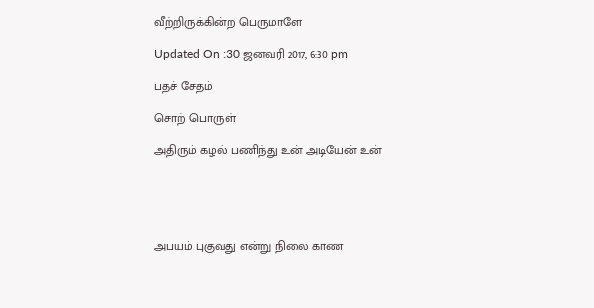வீற்றிருக்கின்ற பெருமாளே

Updated On :30 ஜனவரி 2017, 6:30 pm

பதச் சேதம்

சொற் பொருள்

அதிரும் கழல் பணிந்து உன் அடியேன் உன்





அபயம் புகுவது என்று நிலை காண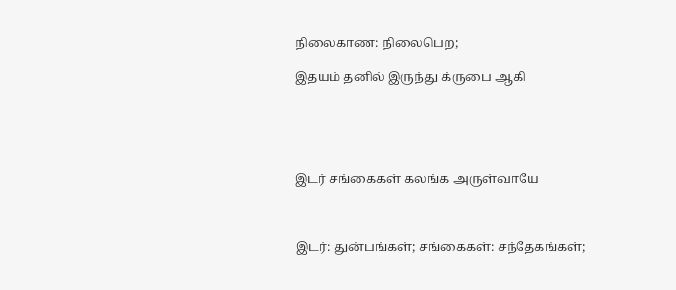நிலைகாண: நிலைபெற;

இதயம் தனில் இருந்து க்ருபை ஆகி





இடர் சங்கைகள் கலங்க அருள்வாயே



இடர்: துன்பங்கள்; சங்கைகள்: சந்தேகங்கள்;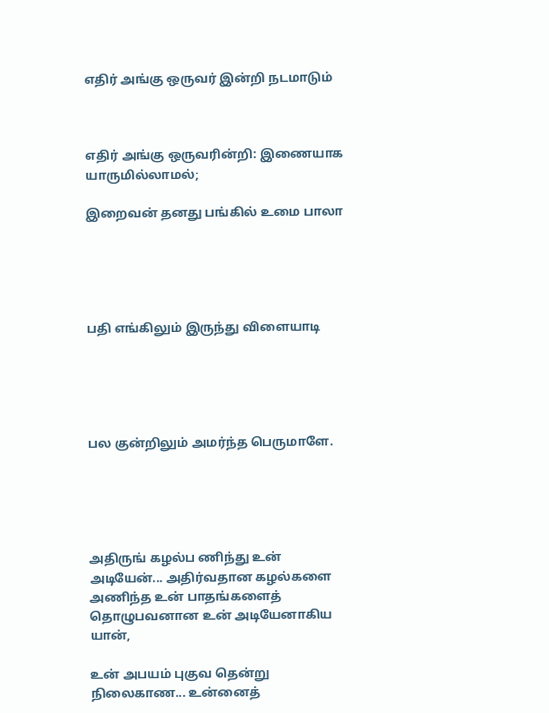எதிர் அங்கு ஒருவர் இன்றி நடமாடும்



எதிர் அங்கு ஒருவரின்றி: இணையாக யாருமில்லாமல்;

இறைவன் தனது பங்கில் உமை பாலா





பதி எங்கிலும் இருந்து விளையாடி





பல குன்றிலும் அமர்ந்த பெருமாளே.





அதிருங் கழல்ப ணிந்து உன் அடியேன்... அதிர்வதான கழல்களை அணிந்த உன் பாதங்களைத் தொழுபவனான உன் அடியேனாகிய யான்,

உன் அபயம் புகுவ தென்று நிலைகாண... உன்னைத்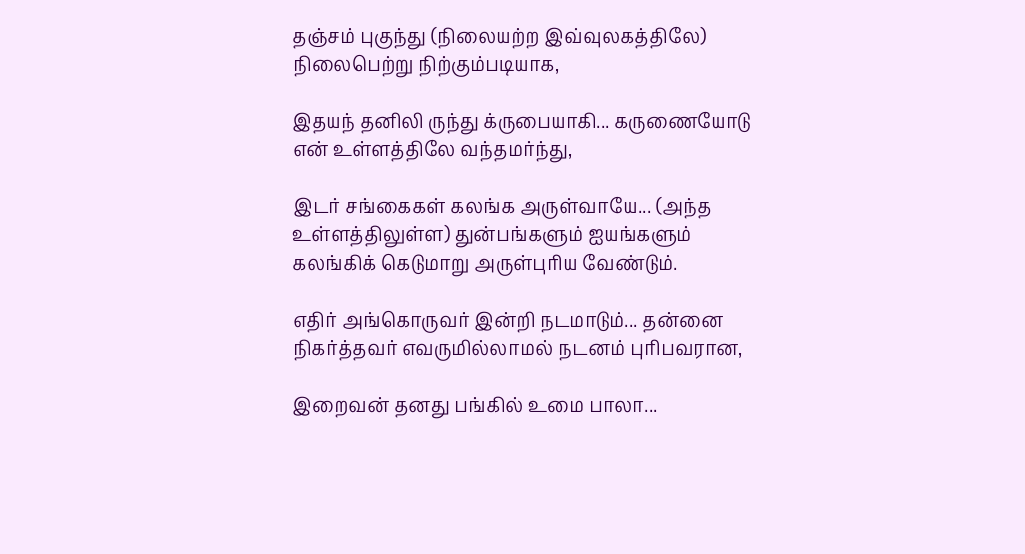தஞ்சம் புகுந்து (நிலையற்ற இவ்வுலகத்திலே) நிலைபெற்று நிற்கும்படியாக,

இதயந் தனிலி ருந்து க்ருபையாகி... கருணையோடு என் உள்ளத்திலே வந்தமர்ந்து,

இடர் சங்கைகள் கலங்க அருள்வாயே... (அந்த உள்ளத்திலுள்ள) துன்பங்களும் ஐயங்களும் கலங்கிக் கெடுமாறு அருள்புரிய வேண்டும்.

எதிர் அங்கொருவர் இன்றி நடமாடும்... தன்னை நிகர்த்தவர் எவருமில்லாமல் நடனம் புரிபவரான,

இறைவன் தனது பங்கில் உமை பாலா...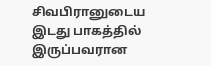சிவபிரானுடைய இடது பாகத்தில் இருப்பவரான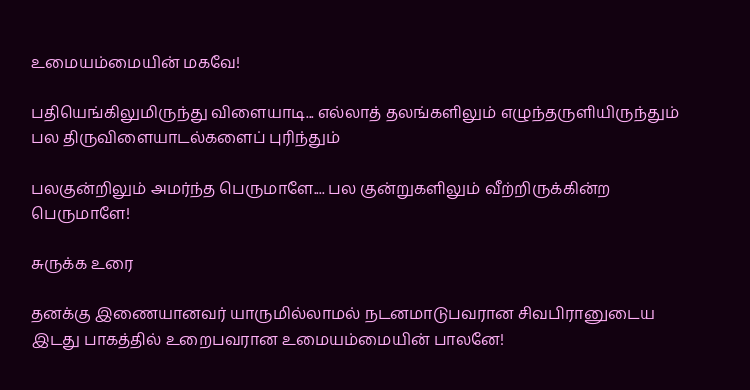உமையம்மையின் மகவே!

பதியெங்கிலுமிருந்து விளையாடி... எல்லாத் தலங்களிலும் எழுந்தருளியிருந்தும் பல திருவிளையாடல்களைப் புரிந்தும்

பலகுன்றிலும் அமர்ந்த பெருமாளே.... பல குன்றுகளிலும் வீற்றிருக்கின்ற பெருமாளே!

சுருக்க உரை

தனக்கு இணையானவர் யாருமில்லாமல் நடனமாடுபவரான சிவபிரானுடைய இடது பாகத்தில் உறைபவரான உமையம்மையின் பாலனே!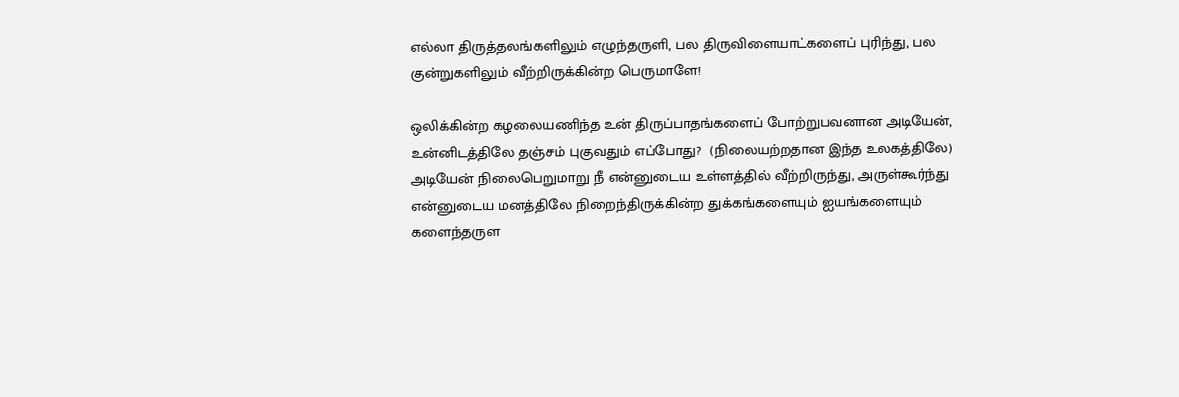எல்லா திருத்தலங்களிலும் எழுந்தருளி, பல திருவிளையாட்களைப் புரிந்து, பல குன்றுகளிலும் வீற்றிருக்கின்ற பெருமாளே!

ஒலிக்கின்ற கழலையணிந்த உன் திருப்பாதங்களைப் போற்றுபவனான அடியேன், உன்னிடத்திலே தஞ்சம் புகுவதும் எப்போது?  (நிலையற்றதான இந்த உலகத்திலே) அடியேன் நிலைபெறுமாறு நீ என்னுடைய உள்ளத்தில் வீற்றிருந்து, அருள்கூர்ந்து என்னுடைய மனத்திலே நிறைந்திருக்கின்ற துக்கங்களையும் ஐயங்களையும் களைந்தருள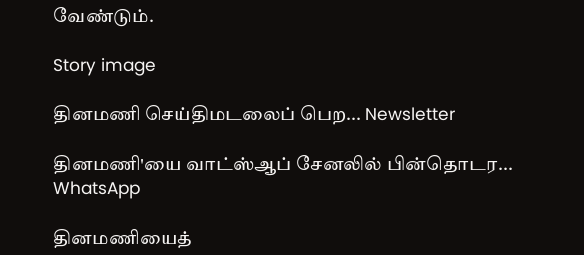வேண்டும்.

Story image

தினமணி செய்திமடலைப் பெற... Newsletter

தினமணி'யை வாட்ஸ்ஆப் சேனலில் பின்தொடர... WhatsApp

தினமணியைத்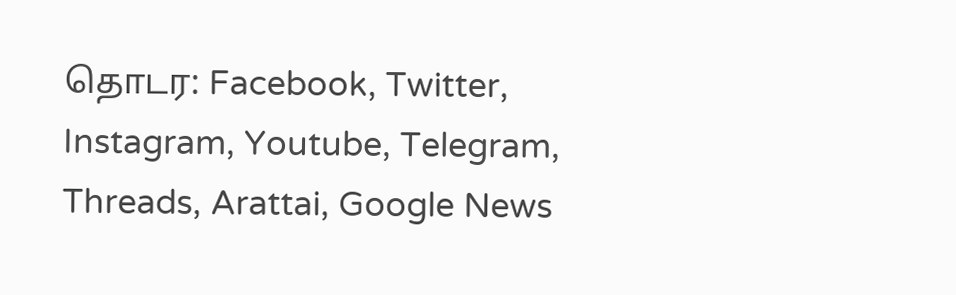தொடர: Facebook, Twitter, Instagram, Youtube, Telegram, Threads, Arattai, Google News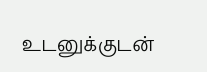உடனுக்குடன்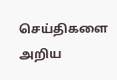செய்திகளை அறிய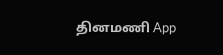தினமணி App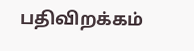பதிவிறக்கம்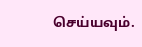செய்யவும்.